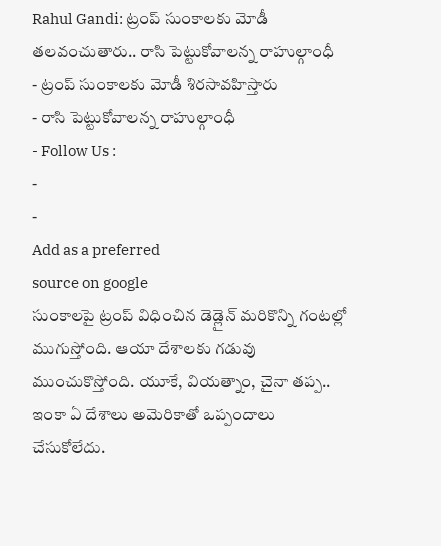Rahul Gandi: ట్రంప్ సుంకాలకు మోడీ తలవంచుతారు.. రాసి పెట్టుకోవాలన్న రాహుల్గాంధీ
- ట్రంప్ సుంకాలకు మోడీ శిరసావహిస్తారు
- రాసి పెట్టుకోవాలన్న రాహుల్గాంధీ
- Follow Us :
-
-
Add as a preferred
source on google
సుంకాలపై ట్రంప్ విధించిన డెడ్లైన్ మరికొన్ని గంటల్లో ముగుస్తోంది. ఆయా దేశాలకు గడువు ముంచుకొస్తోంది. యూకే, వియత్నాం, చైనా తప్ప.. ఇంకా ఏ దేశాలు అమెరికాతో ఒప్పందాలు చేసుకోలేదు.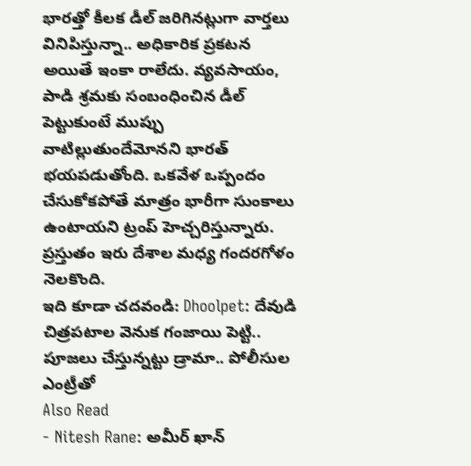భారత్తో కీలక డీల్ జరిగినట్లుగా వార్తలు వినిపిస్తున్నా.. అధికారిక ప్రకటన అయితే ఇంకా రాలేదు. వ్యవసాయం, పాడి శ్రమకు సంబంధించిన డీల్ పెట్టుకుంటే ముప్పు వాటిల్లుతుందేమోనని భారత్ భయపడుతోంది. ఒకవేళ ఒప్పందం చేసుకోకపోతే మాత్రం భారీగా సుంకాలు ఉంటాయని ట్రంప్ హెచ్చరిస్తున్నారు. ప్రస్తుతం ఇరు దేశాల మధ్య గందరగోళం నెలకొంది.
ఇది కూడా చదవండి: Dhoolpet: దేవుడి చిత్రపటాల వెనుక గంజాయి పెట్టి.. పూజలు చేస్తున్నట్టు డ్రామా.. పోలీసుల ఎంట్రీతో
Also Read
- Nitesh Rane: అమీర్ ఖాన్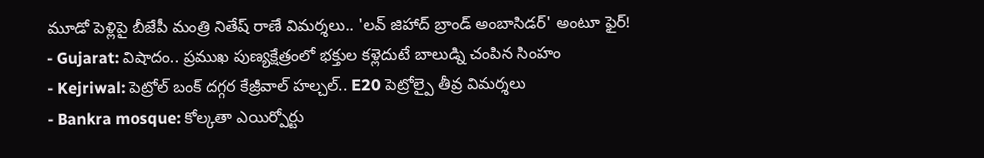మూడో పెళ్లిపై బీజేపీ మంత్రి నితేష్ రాణే విమర్శలు.. 'లవ్ జిహాద్ బ్రాండ్ అంబాసిడర్' అంటూ ఫైర్!
- Gujarat: విషాదం.. ప్రముఖ పుణ్యక్షేత్రంలో భక్తుల కళ్లెదుటే బాలుడ్ని చంపిన సింహం
- Kejriwal: పెట్రోల్ బంక్ దగ్గర కేజ్రీవాల్ హల్చల్.. E20 పెట్రోల్పై తీవ్ర విమర్శలు
- Bankra mosque: కోల్కతా ఎయిర్పోర్టు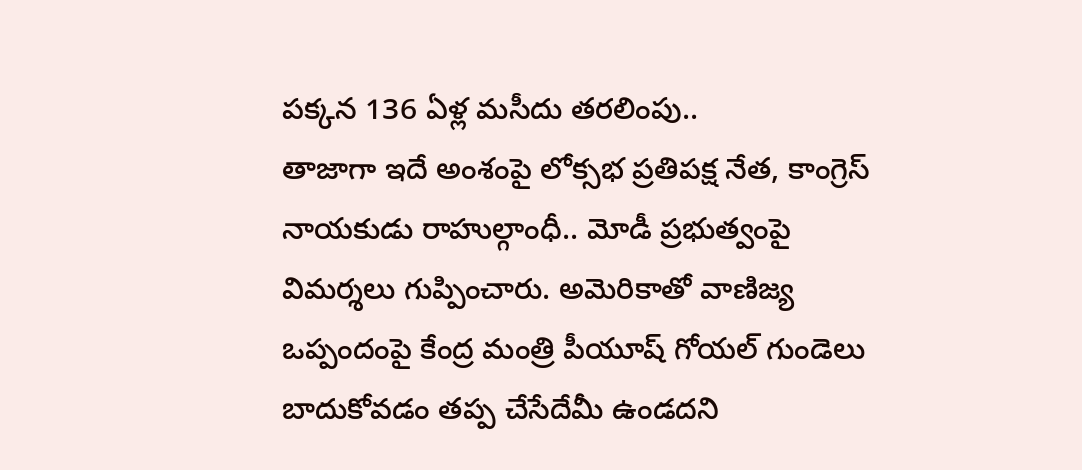పక్కన 136 ఏళ్ల మసీదు తరలింపు..
తాజాగా ఇదే అంశంపై లోక్సభ ప్రతిపక్ష నేత, కాంగ్రెస్ నాయకుడు రాహుల్గాంధీ.. మోడీ ప్రభుత్వంపై విమర్శలు గుప్పించారు. అమెరికాతో వాణిజ్య ఒప్పందంపై కేంద్ర మంత్రి పీయూష్ గోయల్ గుండెలు బాదుకోవడం తప్ప చేసేదేమీ ఉండదని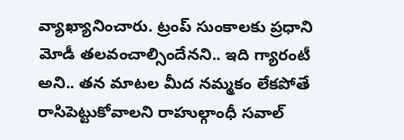వ్యాఖ్యానించారు. ట్రంప్ సుంకాలకు ప్రధాని మోడీ తలవంచాల్సిందేనని.. ఇది గ్యారంటీ అని.. తన మాటల మీద నమ్మకం లేకపోతే రాసిపెట్టుకోవాలని రాహుల్గాంధీ సవాల్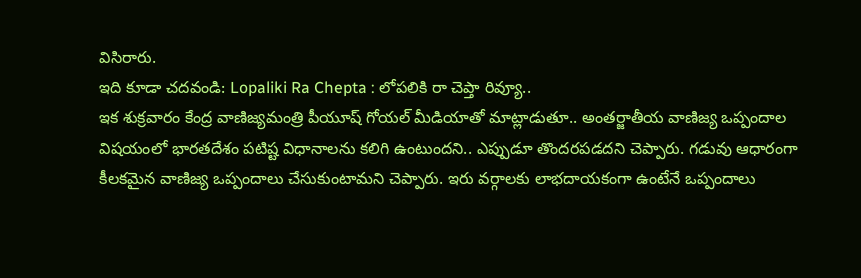విసిరారు.
ఇది కూడా చదవండి: Lopaliki Ra Chepta : లోపలికి రా చెప్తా రివ్యూ..
ఇక శుక్రవారం కేంద్ర వాణిజ్యమంత్రి పీయూష్ గోయల్ మీడియాతో మాట్లాడుతూ.. అంతర్జాతీయ వాణిజ్య ఒప్పందాల విషయంలో భారతదేశం పటిష్ట విధానాలను కలిగి ఉంటుందని.. ఎప్పుడూ తొందరపడదని చెప్పారు. గడువు ఆధారంగా కీలకమైన వాణిజ్య ఒప్పందాలు చేసుకుంటామని చెప్పారు. ఇరు వర్గాలకు లాభదాయకంగా ఉంటేనే ఒప్పందాలు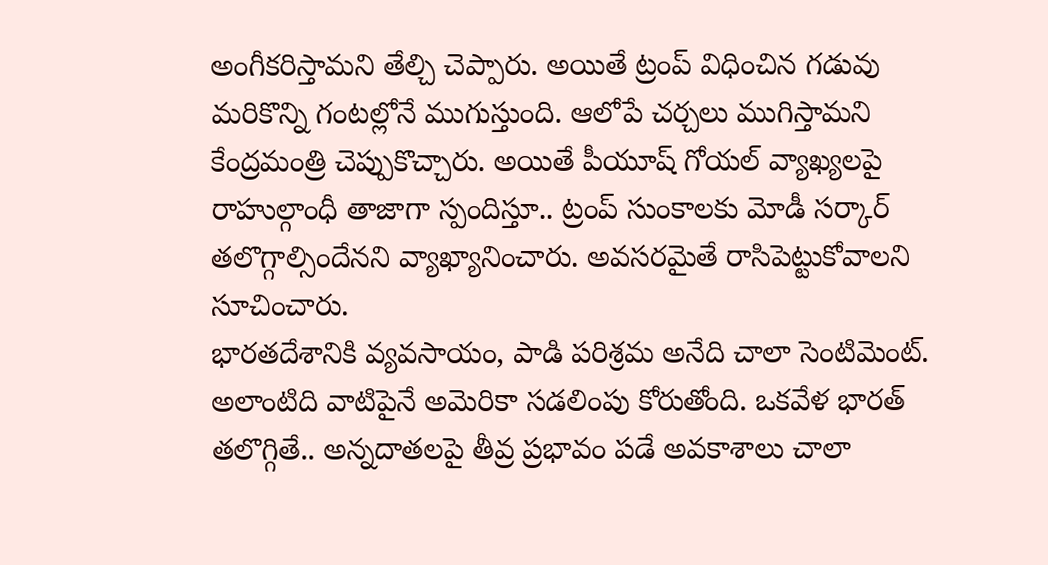అంగీకరిస్తామని తేల్చి చెప్పారు. అయితే ట్రంప్ విధించిన గడువు మరికొన్ని గంటల్లోనే ముగుస్తుంది. ఆలోపే చర్చలు ముగిస్తామని కేంద్రమంత్రి చెప్పుకొచ్చారు. అయితే పీయూష్ గోయల్ వ్యాఖ్యలపై రాహుల్గాంధీ తాజాగా స్పందిస్తూ.. ట్రంప్ సుంకాలకు మోడీ సర్కార్ తలొగ్గాల్సిందేనని వ్యాఖ్యానించారు. అవసరమైతే రాసిపెట్టుకోవాలని సూచించారు.
భారతదేశానికి వ్యవసాయం, పాడి పరిశ్రమ అనేది చాలా సెంటిమెంట్. అలాంటిది వాటిపైనే అమెరికా సడలింపు కోరుతోంది. ఒకవేళ భారత్ తలొగ్గితే.. అన్నదాతలపై తీవ్ర ప్రభావం పడే అవకాశాలు చాలా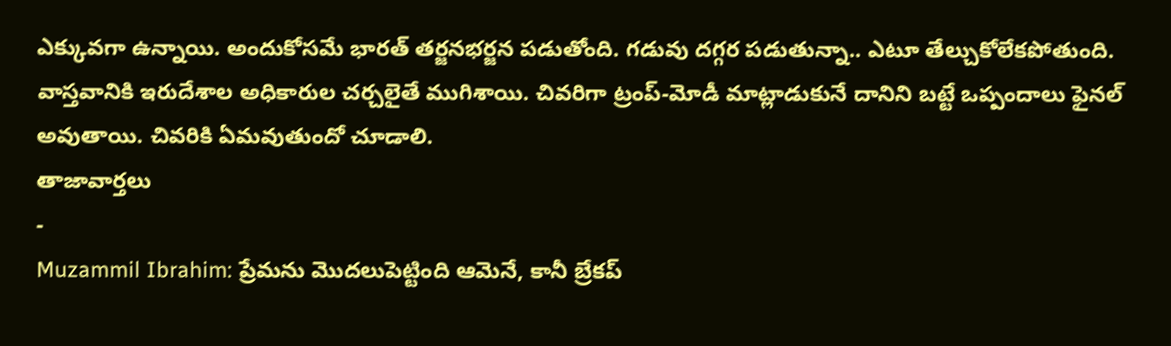ఎక్కువగా ఉన్నాయి. అందుకోసమే భారత్ తర్జనభర్జన పడుతోంది. గడువు దగ్గర పడుతున్నా.. ఎటూ తేల్చుకోలేకపోతుంది. వాస్తవానికి ఇరుదేశాల అధికారుల చర్చలైతే ముగిశాయి. చివరిగా ట్రంప్-మోడీ మాట్లాడుకునే దానిని బట్టే ఒప్పందాలు ఫైనల్ అవుతాయి. చివరికి ఏమవుతుందో చూడాలి.
తాజావార్తలు
-
Muzammil Ibrahim: ప్రేమను మొదలుపెట్టింది ఆమెనే, కానీ బ్రేకప్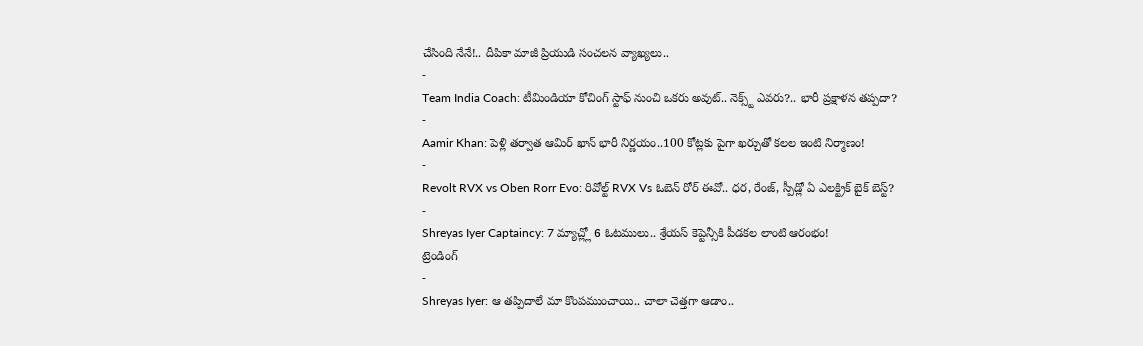చేసింది నేనే!.. దీపికా మాజీ ప్రియుడి సంచలన వ్యాఖ్యలు..
-
Team India Coach: టీమిండియా కోచింగ్ స్టాఫ్ నుంచి ఒకరు అవుట్.. నెక్స్ట్ ఎవరు?.. భారీ ప్రక్షాళన తప్పదా?
-
Aamir Khan: పెళ్లి తర్వాత ఆమిర్ ఖాన్ భారీ నిర్ణయం..100 కోట్లకు పైగా ఖర్చుతో కలల ఇంటి నిర్మాణం!
-
Revolt RVX vs Oben Rorr Evo: రివోల్ట్ RVX Vs ఓబెన్ రోర్ ఈవో.. ధర, రేంజ్, స్పీడ్లో ఏ ఎలక్ట్రిక్ బైక్ బెస్ట్?
-
Shreyas Iyer Captaincy: 7 మ్యాచ్ల్లో 6 ఓటములు.. శ్రేయస్ కెప్టెన్సీకి పీడకల లాంటి ఆరంభం!
ట్రెండింగ్
-
Shreyas Iyer: ఆ తప్పిదాలే మా కొంపముంచాయి.. చాలా చెత్తగా ఆడాం..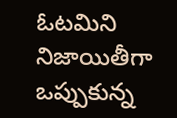ఓటమిని నిజాయితీగా ఒప్పుకున్న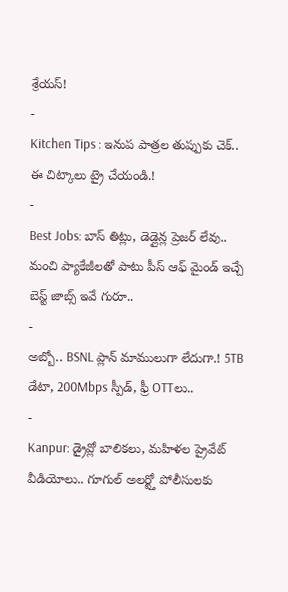శ్రేయస్!
-
Kitchen Tips : ఇనుప పాత్రల తుప్పుకు చెక్.. ఈ చిట్కాలు ట్రై చేయండి.!
-
Best Jobs: బాస్ తిట్లు, డెడ్లైన్ల ప్రెజర్ లేవు.. మంచి ప్యాకేజీలతో పాటు పీస్ ఆఫ్ మైండ్ ఇచ్చే బెస్ట్ జాబ్స్ ఇవే గురూ..
-
అబ్బో.. BSNL ప్లాన్ మాములుగా లేదుగా.! 5TB డేటా, 200Mbps స్పీడ్, ఫ్రీ OTTలు..
-
Kanpur: డ్రైవ్లో బాలికలు, మహిళల ప్రైవేట్ వీడియోలు.. గూగుల్ అలర్ట్తో పోలీసులకు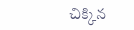చిక్కిన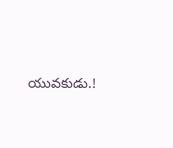యువకుడు.!